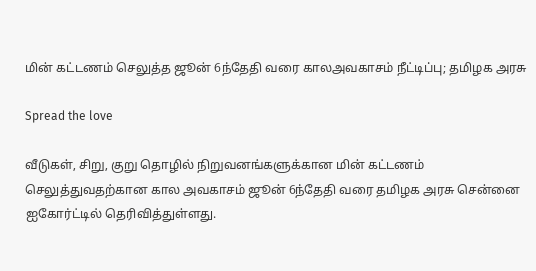மின் கட்டணம் செலுத்த ஜூன் 6ந்தேதி வரை காலஅவகாசம் நீட்டிப்பு; தமிழக அரசு

Spread the love

வீடுகள், சிறு, குறு தொழில் நிறுவனங்களுக்கான மின் கட்டணம் செலுத்துவதற்கான கால அவகாசம் ஜூன் 6ந்தேதி வரை தமிழக அரசு சென்னை ஐகோர்ட்டில் தெரிவித்துள்ளது.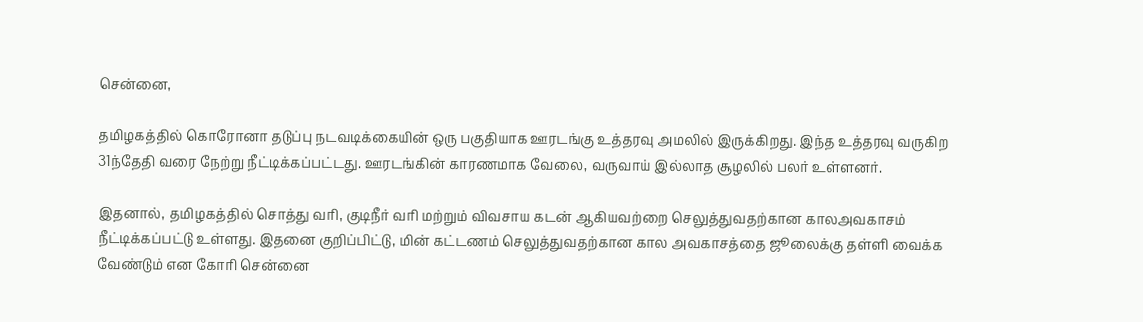சென்னை,

தமிழகத்தில் கொரோனா தடுப்பு நடவடிக்கையின் ஒரு பகுதியாக ஊரடங்கு உத்தரவு அமலில் இருக்கிறது. இந்த உத்தரவு வருகிற 31ந்தேதி வரை நேற்று நீட்டிக்கப்பட்டது. ஊரடங்கின் காரணமாக வேலை, வருவாய் இல்லாத சூழலில் பலர் உள்ளனர்.

இதனால், தமிழகத்தில் சொத்து வரி, குடிநீர் வரி மற்றும் விவசாய கடன் ஆகியவற்றை செலுத்துவதற்கான காலஅவகாசம் நீட்டிக்கப்பட்டு உள்ளது. இதனை குறிப்பிட்டு, மின் கட்டணம் செலுத்துவதற்கான கால அவகாசத்தை ஜூலைக்கு தள்ளி வைக்க வேண்டும் என கோரி சென்னை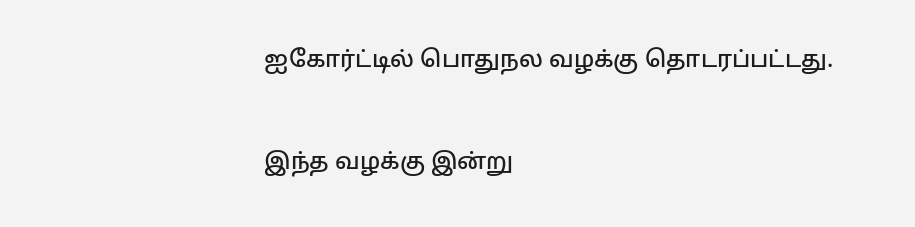ஐகோர்ட்டில் பொதுநல வழக்கு தொடரப்பட்டது.

இந்த வழக்கு இன்று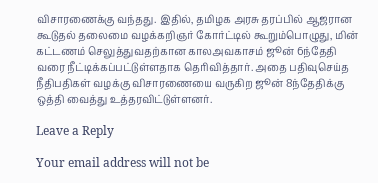விசாரணைக்கு வந்தது. இதில், தமிழக அரசு தரப்பில் ஆஜரான கூடுதல் தலைமை வழக்கறிஞர் கோர்ட்டில் கூறும்பொழுது, மின் கட்டணம் செலுத்துவதற்கான காலஅவகாசம் ஜூன் 6ந்தேதி வரை நீட்டிக்கப்பட்டுள்ளதாக தெரிவித்தார். அதை பதிவுசெய்த நீதிபதிகள் வழக்கு விசாரணையை வருகிற ஜூன் 8ந்தேதிக்கு ஒத்தி வைத்து உத்தரவிட்டுள்ளனர்.

Leave a Reply

Your email address will not be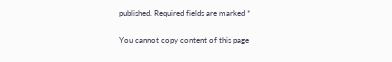published. Required fields are marked *

You cannot copy content of this page